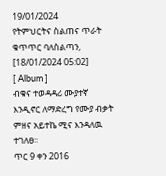19/01/2024
የትምህርትና ስልጠና ጥራት ቁጥጥር ባለስልጣን, [18/01/2024 05:02]
[ Album ]
ብቁና ተወዳዳሪ ሙያተኛ እንዲኖር ለማድረግ የሙያ ብቃት ምዘና አይተኬ ሚና እንዳለዉ ተገለፀ፡፡
ጥር 9 ቀን 2016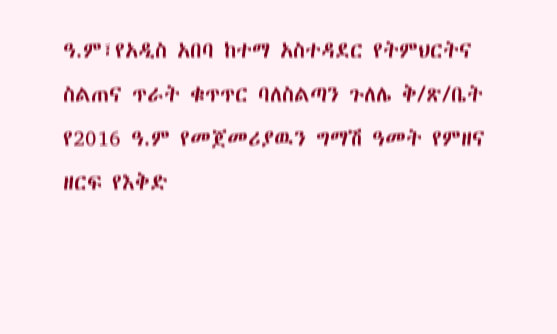ዓ.ም፣የአዲስ አበባ ከተማ አስተዳደር የትምህርትና ስልጠና ጥራት ቁጥጥር ባለስልጣን ጉለሌ ቅ/ጽ/ቤት የ2016 ዓ.ም የመጀመሪያዉን ግማሽ ዓመት የምዘና ዘርፍ የእቅድ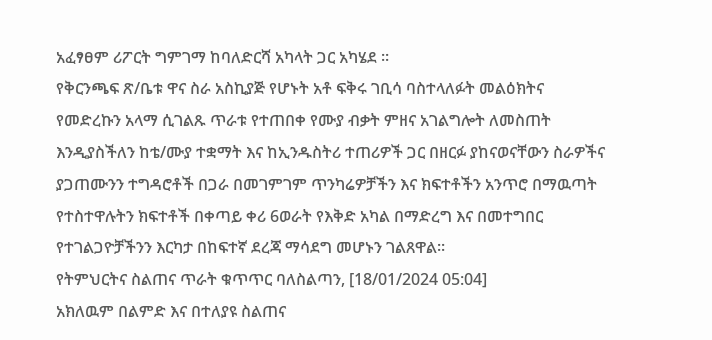አፈፃፀም ሪፖርት ግምገማ ከባለድርሻ አካላት ጋር አካሄደ ፡፡
የቅርንጫፍ ጽ/ቤቱ ዋና ስራ አስኪያጅ የሆኑት አቶ ፍቅሩ ገቢሳ ባስተላለፉት መልዕክትና የመድረኩን አላማ ሲገልጹ ጥራቱ የተጠበቀ የሙያ ብቃት ምዘና አገልግሎት ለመስጠት እንዲያስችለን ከቴ/ሙያ ተቋማት እና ከኢንዱስትሪ ተጠሪዎች ጋር በዘርፉ ያከናወናቸውን ስራዎችና ያጋጠሙንን ተግዳሮቶች በጋራ በመገምገም ጥንካሬዎቻችን እና ክፍተቶችን አንጥሮ በማዉጣት የተስተዋሉትን ክፍተቶች በቀጣይ ቀሪ 6ወራት የእቅድ አካል በማድረግ እና በመተግበር የተገልጋዮቻችንን እርካታ በከፍተኛ ደረጃ ማሳደግ መሆኑን ገልጸዋል፡፡
የትምህርትና ስልጠና ጥራት ቁጥጥር ባለስልጣን, [18/01/2024 05:04]
አክለዉም በልምድ እና በተለያዩ ስልጠና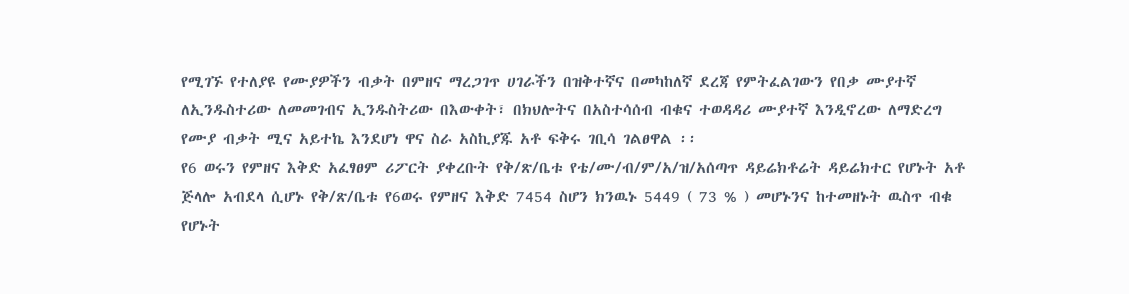የሚገኙ የተለያዩ የሙያዎችን ብቃት በምዘና ማረጋገጥ ሀገራችን በዝቅተኛና በመካከለኛ ደረጃ የምትፈልገውን የበቃ ሙያተኛ ለኢንዱስተሪው ለመመገብና ኢንዱስትሪው በእውቀት፣ በክህሎትና በአስተሳሰብ ብቁና ተወዳዳሪ ሙያተኛ እንዲኖረው ለማድረግ የሙያ ብቃት ሚና አይተኬ እንደሆነ ዋና ስራ አስኪያጁ አቶ ፍቅሩ ገቢሳ ገልፀዋል ፡፡
የ6 ወሩን የምዘና እቅድ አፈፃፀም ሪፖርት ያቀረቡት የቅ/ጽ/ቤቱ የቴ/ሙ/ብ/ም/አ/ዝ/አሰጣጥ ዳይሬክቶሬት ዳይሬክተር የሆኑት አቶ ጅላሎ አብደላ ሲሆኑ የቅ/ጽ/ቤቱ የ6ወሩ የምዘና እቅድ 7454 ስሆን ክንዉኑ 5449 ( 73 % ) መሆኑንና ከተመዘኑት ዉስጥ ብቁ የሆኑት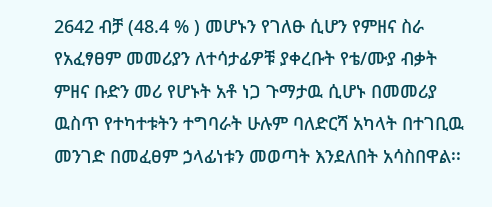2642 ብቻ (48.4 % ) መሆኑን የገለፁ ሲሆን የምዘና ስራ የአፈፃፀም መመሪያን ለተሳታፊዎቹ ያቀረቡት የቴ/ሙያ ብቃት ምዘና ቡድን መሪ የሆኑት አቶ ነጋ ጉማታዉ ሲሆኑ በመመሪያ ዉስጥ የተካተቱትን ተግባራት ሁሉም ባለድርሻ አካላት በተገቢዉ መንገድ በመፈፀም ኃላፊነቱን መወጣት እንደለበት አሳስበዋል፡፡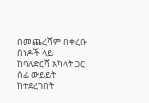በመጨረሻም በቀረቡ ሰነዶች ላይ ከባለድርሻ አካላት ጋር ሰፊ ውይይት ከተደረገበት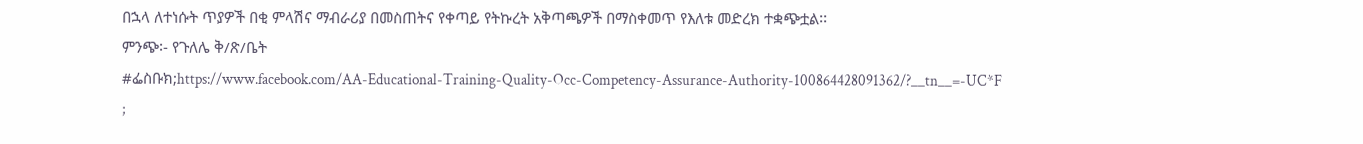በኋላ ለተነሱት ጥያዎች በቂ ምላሽና ማብራሪያ በመስጠትና የቀጣይ የትኩረት አቅጣጫዎች በማስቀመጥ የእለቱ መድረክ ተቋጭቷል፡፡
ምንጭ፡- የጉለሌ ቅ/ጽ/ቤት
#ፌስቡክ;https://www.facebook.com/AA-Educational-Training-Quality-Occ-Competency-Assurance-Authority-100864428091362/?__tn__=-UC*F
;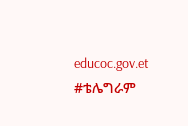educoc.gov.et
#ቴሌግራም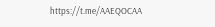https://t.me/AAEQOCAA